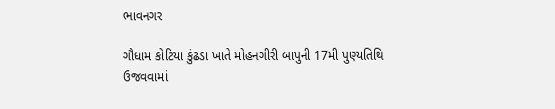ભાવનગર

ગૌધામ કોટિયા કુંઢડા ખાતે મોહનગીરી બાપુની 17મી પુણ્યતિથિ ઉજવવામાં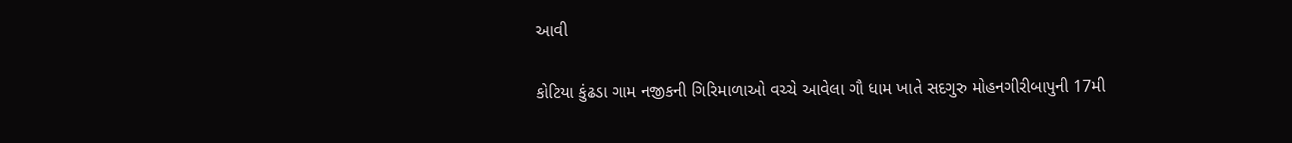આવી

કોટિયા કુંઢડા ગામ નજીકની ગિરિમાળાઓ વચ્ચે આવેલા ગૌ ધામ ખાતે સદગુરુ મોહનગીરીબાપુની 17મી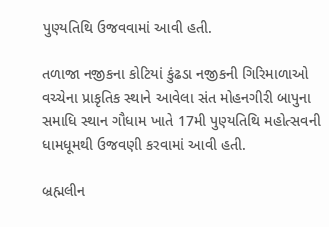પુણ્યતિથિ ઉજવવામાં આવી હતી.

તળાજા નજીકના કોટિયાં કુંઢડા નજીકની ગિરિમાળાઓ વચ્ચેના પ્રાકૃતિક સ્થાને આવેલા સંત મોહનગીરી બાપુના સમાધિ સ્થાન ગૌધામ ખાતે 17મી પુણ્યતિથિ મહોત્સવની ધામધૂમથી ઉજવણી કરવામાં આવી હતી.

બ્રહ્મલીન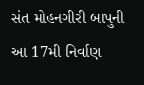સંત મોહનગીરી બાપુની આ 17મી નિર્વાણ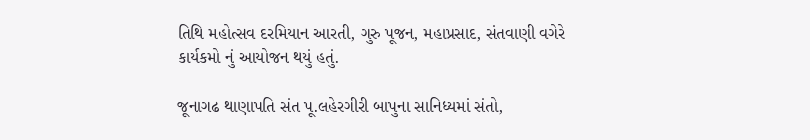તિથિ મહોત્સવ દરમિયાન આરતી, ગુરુ પૂજન, મહાપ્રસાદ, સંતવાણી વગેરે કાર્યકમો નું આયોજન થયું હતું.

જૂનાગઢ થાણાપતિ સંત પૂ.લહેરગીરી બાપુના સાનિધ્યમાં સંતો,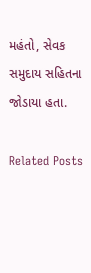મહંતો, સેવક સમુદાય સહિતના જોડાયા હતા.

Related Posts